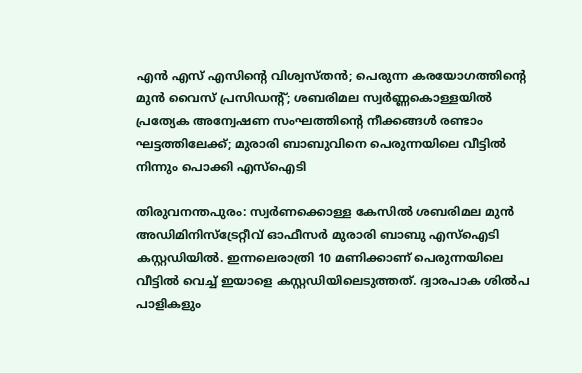എന്‍ എസ് എസിന്റെ വിശ്വസ്തന്‍; പെരുന്ന കരയോഗത്തിന്റെ മുന്‍ വൈസ് പ്രസിഡന്റ്; ശബരിമല സ്വര്‍ണ്ണകൊള്ളയില്‍ പ്രത്യേക അന്വേഷണ സംഘത്തിന്റെ നീക്കങ്ങള്‍ രണ്ടാം ഘട്ടത്തിലേക്ക്; മുരാരി ബാബുവിനെ പെരുന്നയിലെ വീട്ടില്‍ നിന്നും പൊക്കി എസ്‌ഐടി

തിരുവനന്തപുരം: സ്വര്‍ണക്കൊള്ള കേസില്‍ ശബരിമല മുന്‍ അഡിമിനിസ്‌ട്രേറ്റീവ് ഓഫീസര്‍ മുരാരി ബാബു എസ്‌ഐടി കസ്റ്റഡിയില്‍. ഇന്നലെരാത്രി 10 മണിക്കാണ് പെരുന്നയിലെ വീട്ടില്‍ വെച്ച് ഇയാളെ കസ്റ്റഡിയിലെടുത്തത്. ദ്വാരപാക ശില്‍പ പാളികളും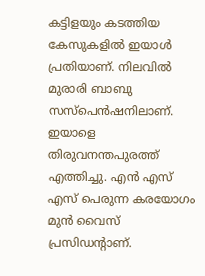കട്ടിളയും കടത്തിയ കേസുകളില്‍ ഇയാള്‍ പ്രതിയാണ്. നിലവില്‍ മുരാരി ബാബു സസ്‌പെന്‍ഷനിലാണ്. ഇയാളെ തിരുവനന്തപുരത്ത് എത്തിച്ചു. എന്‍ എസ് എസ് പെരുന്ന കരയോഗം മുന്‍ വൈസ് പ്രസിഡന്റാണ്.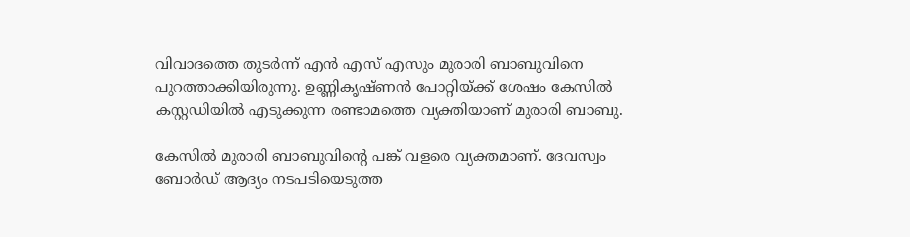വിവാദത്തെ തുടര്‍ന്ന് എന്‍ എസ് എസും മുരാരി ബാബുവിനെ പുറത്താക്കിയിരുന്നു. ഉണ്ണികൃഷ്ണന്‍ പോറ്റിയ്ക്ക് ശേഷം കേസില്‍ കസ്റ്റഡിയില്‍ എടുക്കുന്ന രണ്ടാമത്തെ വ്യക്തിയാണ് മുരാരി ബാബു.

കേസില്‍ മുരാരി ബാബുവിന്റെ പങ്ക് വളരെ വ്യക്തമാണ്. ദേവസ്വം ബോര്‍ഡ് ആദ്യം നടപടിയെടുത്ത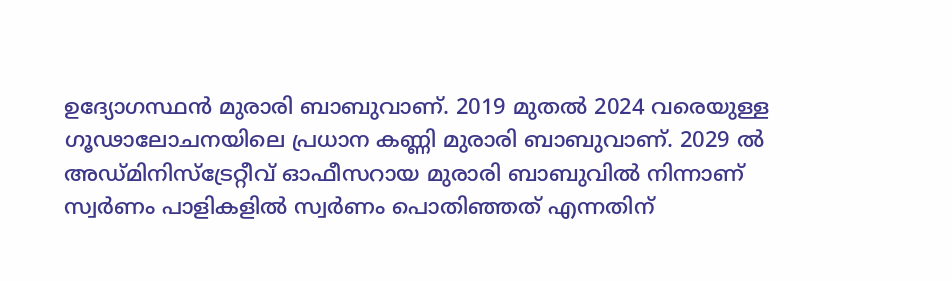ഉദ്യോഗസ്ഥന്‍ മുരാരി ബാബുവാണ്. 2019 മുതല്‍ 2024 വരെയുള്ള ഗൂഢാലോചനയിലെ പ്രധാന കണ്ണി മുരാരി ബാബുവാണ്. 2029 ല്‍ അഡ്മിനിസ്‌ട്രേറ്റീവ് ഓഫീസറായ മുരാരി ബാബുവില്‍ നിന്നാണ് സ്വര്‍ണം പാളികളില്‍ സ്വര്‍ണം പൊതിഞ്ഞത് എന്നതിന്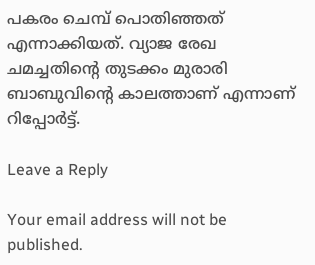പകരം ചെമ്പ് പൊതിഞ്ഞത് എന്നാക്കിയത്. വ്യാജ രേഖ ചമച്ചതിന്റെ തുടക്കം മുരാരി ബാബുവിന്റെ കാലത്താണ് എന്നാണ് റിപ്പോര്‍ട്ട്.

Leave a Reply

Your email address will not be published.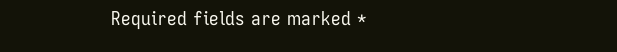Required fields are marked *